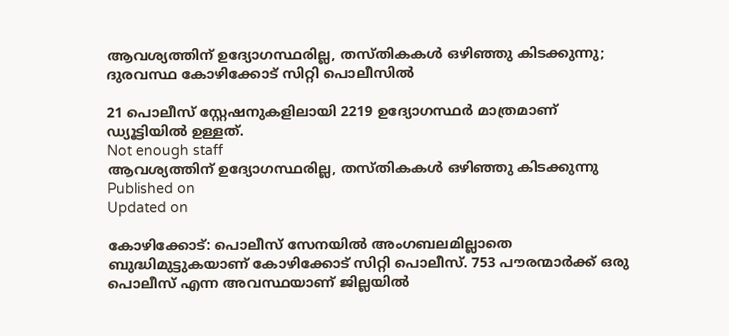ആവശ്യത്തിന് ഉദ്യോഗസ്ഥരില്ല, തസ്തികകൾ ഒഴിഞ്ഞു കിടക്കുന്നു; ദുരവസ്ഥ കോഴിക്കോട് സിറ്റി പൊലീസിൽ

21 പൊലീസ് സ്റ്റേഷനുകളിലായി 2219 ഉദ്യോഗസ്ഥർ മാത്രമാണ് ഡ്യൂട്ടിയിൽ ഉള്ളത്.
Not enough staff
ആവശ്യത്തിന് ഉദ്യോഗസ്ഥരില്ല, തസ്തികകൾ ഒഴിഞ്ഞു കിടക്കുന്നു
Published on
Updated on

കോഴിക്കോട്: പൊലീസ് സേനയിൽ അംഗബലമില്ലാതെ ബുദ്ധിമുട്ടുകയാണ് കോഴിക്കോട് സിറ്റി പൊലീസ്. 753 പൗരന്മാർക്ക് ഒരു പൊലീസ് എന്ന അവസ്ഥയാണ് ജില്ലയിൽ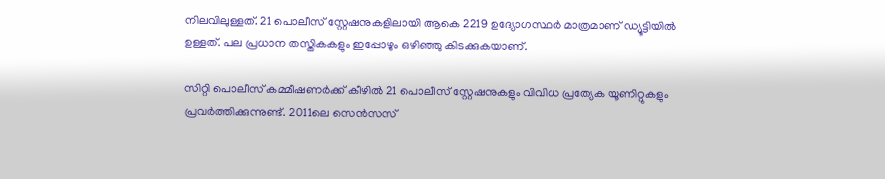നിലവിലുള്ളത്. 21 പൊലീസ് സ്റ്റേഷനുകളിലായി ആകെ 2219 ഉദ്യോഗസ്ഥർ മാത്രമാണ് ഡ്യൂട്ടിയിൽ ഉള്ളത്. പല പ്രധാന തസ്തികകളും ഇപ്പോഴും ഒഴിഞ്ഞു കിടക്കുകയാണ്.

സിറ്റി പൊലീസ് കമ്മീഷണർക്ക് കീഴിൽ 21 പൊലീസ് സ്റ്റേഷനുകളും വിവിധ പ്രത്യേക യൂണിറ്റുകളും പ്രവർത്തിക്കുന്നുണ്ട്. 2011ലെ സെൻസസ്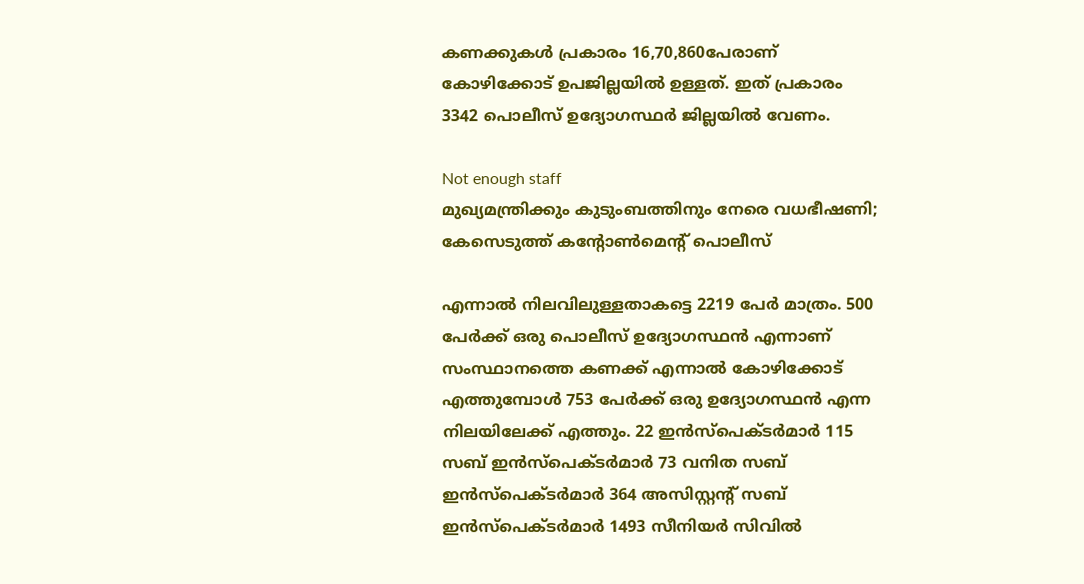കണക്കുകൾ പ്രകാരം 16,70,860പേരാണ് കോഴിക്കോട് ഉപജില്ലയിൽ ഉള്ളത്. ഇത് പ്രകാരം 3342 പൊലീസ് ഉദ്യോഗസ്ഥർ ജില്ലയിൽ വേണം.

Not enough staff
മുഖ്യമന്ത്രിക്കും കുടുംബത്തിനും നേരെ വധഭീഷണി; കേസെടുത്ത് കൻ്റോൺമെൻ്റ് പൊലീസ്

എന്നാൽ നിലവിലുള്ളതാകട്ടെ 2219 പേർ മാത്രം. 500 പേർക്ക് ഒരു പൊലീസ് ഉദ്യോഗസ്ഥൻ എന്നാണ് സംസ്ഥാനത്തെ കണക്ക് എന്നാൽ കോഴിക്കോട് എത്തുമ്പോൾ 753 പേർക്ക് ഒരു ഉദ്യോഗസ്ഥൻ എന്ന നിലയിലേക്ക് എത്തും. 22 ഇൻസ്പെക്ടർമാർ 115 സബ് ഇൻസ്പെക്ടർമാർ 73 വനിത സബ് ഇൻസ്പെക്ടർമാർ 364 അസിസ്റ്റൻ്റ് സബ് ഇൻസ്പെക്ടർമാർ 1493 സീനിയർ സിവിൽ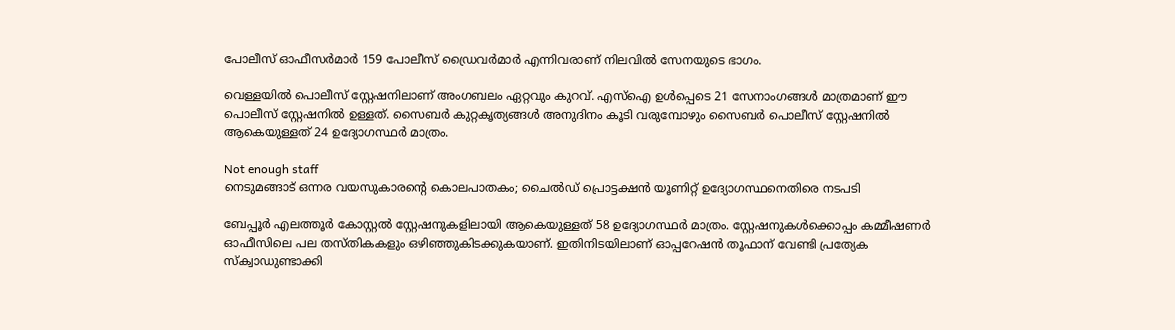പോലീസ് ഓഫീസർമാർ 159 പോലീസ് ഡ്രൈവർമാർ എന്നിവരാണ് നിലവിൽ സേനയുടെ ഭാഗം.

വെള്ളയിൽ പൊലീസ് സ്റ്റേഷനിലാണ് അംഗബലം ഏറ്റവും കുറവ്. എസ്ഐ ഉൾപ്പെടെ 21 സേനാംഗങ്ങൾ മാത്രമാണ് ഈ പൊലീസ് സ്റ്റേഷനിൽ ഉള്ളത്. സൈബർ കുറ്റകൃത്യങ്ങൾ അനുദിനം കൂടി വരുമ്പോഴും സൈബർ പൊലീസ് സ്റ്റേഷനിൽ ആകെയുള്ളത് 24 ഉദ്യോഗസ്ഥർ മാത്രം.

Not enough staff
നെടുമങ്ങാട് ഒന്നര വയസുകാരൻ്റെ കൊലപാതകം; ചൈൽഡ് പ്രൊട്ടക്ഷൻ യൂണിറ്റ് ഉദ്യോഗസ്ഥനെതിരെ നടപടി

ബേപ്പൂർ എലത്തൂർ കോസ്റ്റൽ സ്റ്റേഷനുകളിലായി ആകെയുള്ളത് 58 ഉദ്യോഗസ്ഥർ മാത്രം. സ്റ്റേഷനുകൾക്കൊപ്പം കമ്മീഷണർ ഓഫീസിലെ പല തസ്തികകളും ഒഴിഞ്ഞുകിടക്കുകയാണ്. ഇതിനിടയിലാണ് ഓപ്പറേഷൻ തൂഫാന് വേണ്ടി പ്രത്യേക സ്‌ക്വാഡുണ്ടാക്കി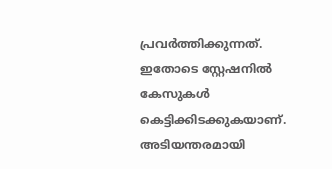പ്രവർത്തിക്കുന്നത്. ഇതോടെ സ്റ്റേഷനിൽ കേസുകൾ കെട്ടിക്കിടക്കുകയാണ്. അടിയന്തരമായി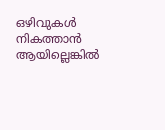ഒഴിവുകൾ നികത്താൻ ആയില്ലെങ്കിൽ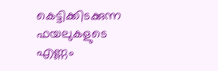കെട്ടിക്കിടക്കുന്ന ഫയലുകളുടെ എണ്ണം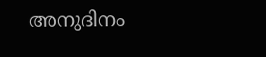അനുദിനം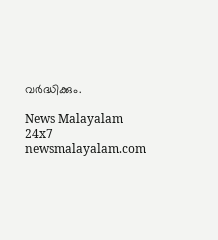വർദ്ധിക്കും.

News Malayalam 24x7
newsmalayalam.com